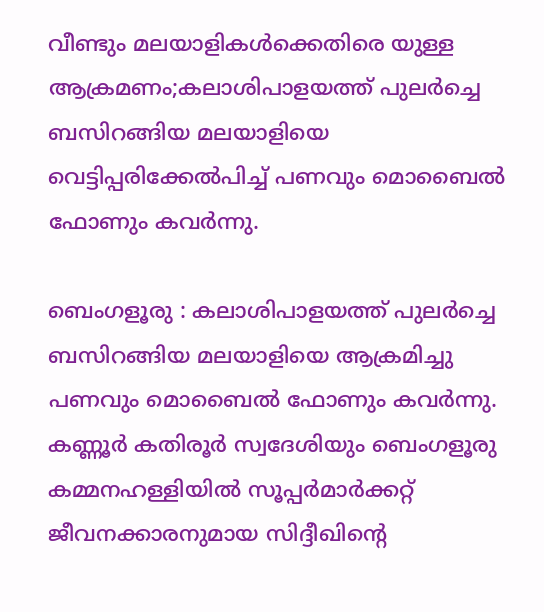വീണ്ടും മലയാളികള്‍ക്കെതിരെ യുള്ള ആക്രമണം;കലാശിപാളയത്ത് പുലർച്ചെ ബസിറങ്ങിയ മലയാളിയെ വെട്ടിപ്പരിക്കേല്‍പിച്ച് പണവും മൊബൈൽ ഫോണും കവർന്നു.

ബെംഗളൂരു : കലാശിപാളയത്ത് പുലർച്ചെ ബസിറങ്ങിയ മലയാളിയെ ആക്രമിച്ചു പണവും മൊബൈൽ ഫോണും കവർന്നു. കണ്ണൂർ കതിരൂർ സ്വദേശിയും ബെംഗളൂരു കമ്മനഹള്ളിയിൽ സൂപ്പർമാർക്കറ്റ് ജീവനക്കാരനുമായ സിദ്ദീഖിന്റെ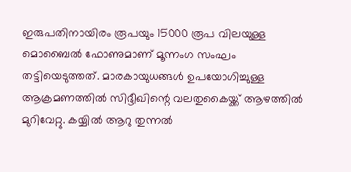ഇരുപതിനായിരം രൂപയും 15000 രൂപ വിലയുള്ള മൊബൈൽ ഫോണുമാണ് മൂന്നംഗ സംഘം തട്ടിയെടുത്തത്. മാരകായുധങ്ങൾ ഉപയോഗിച്ചുള്ള ആക്രമണത്തിൽ സിദ്ദീഖിന്റെ വലതുകൈയ്ക്ക് ആഴത്തിൽ മുറിവേറ്റു. കയ്യിൽ ആറു തുന്നൽ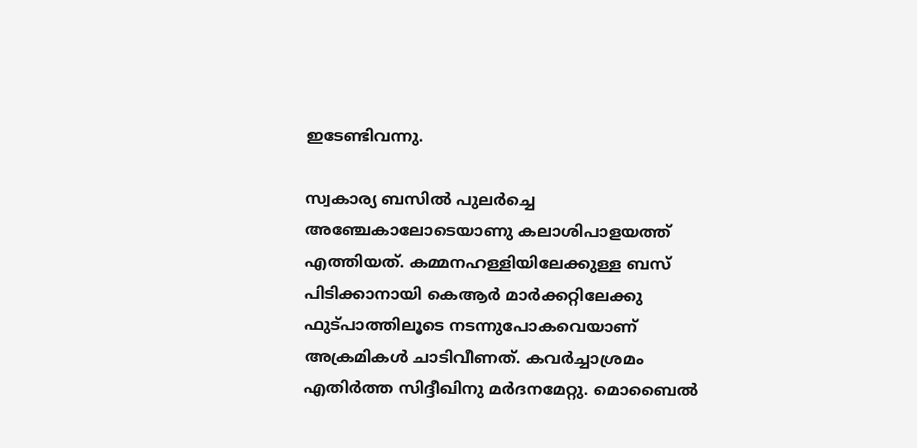ഇടേണ്ടിവന്നു.

സ്വകാര്യ ബസിൽ പുലർച്ചെ അഞ്ചേകാലോടെയാണു കലാശിപാളയത്ത് എത്തിയത്. കമ്മനഹള്ളിയിലേക്കുള്ള ബസ് പിടിക്കാനായി കെആർ മാർക്കറ്റിലേക്കു ഫുട്പാത്തിലൂടെ നടന്നുപോകവെയാണ് അക്രമികൾ ചാടിവീണത്. കവർച്ചാശ്രമം എതിർത്ത സിദ്ദീഖിനു മർദനമേറ്റു. മൊബൈൽ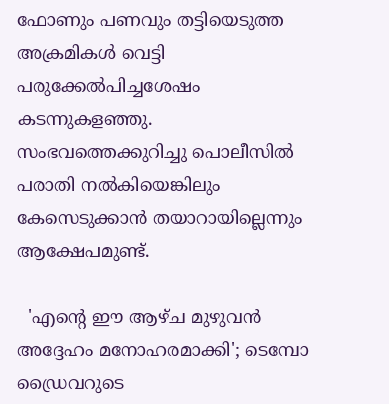ഫോണും പണവും തട്ടിയെടുത്ത അക്രമികൾ വെട്ടി പരുക്കേൽപിച്ചശേഷം കടന്നുകളഞ്ഞു. സംഭവത്തെക്കുറിച്ചു പൊലീസിൽ പരാതി നൽകിയെങ്കിലും കേസെടുക്കാൻ തയാറായില്ലെന്നും ആക്ഷേപമുണ്ട്.

  'എന്റെ ഈ ആഴ്ച മുഴുവൻ അദ്ദേഹം മനോഹരമാക്കി'; ടെമ്പോ ഡ്രൈവറുടെ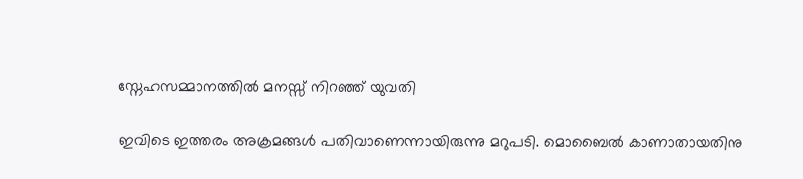സ്നേഹസമ്മാനത്തിൽ മനസ്സ് നിറഞ്ഞ് യുവതി

ഇവിടെ ഇത്തരം അക്രമങ്ങൾ പതിവാണെന്നായിരുന്നു മറുപടി. മൊബൈൽ കാണാതായതിനു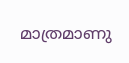മാത്രമാണു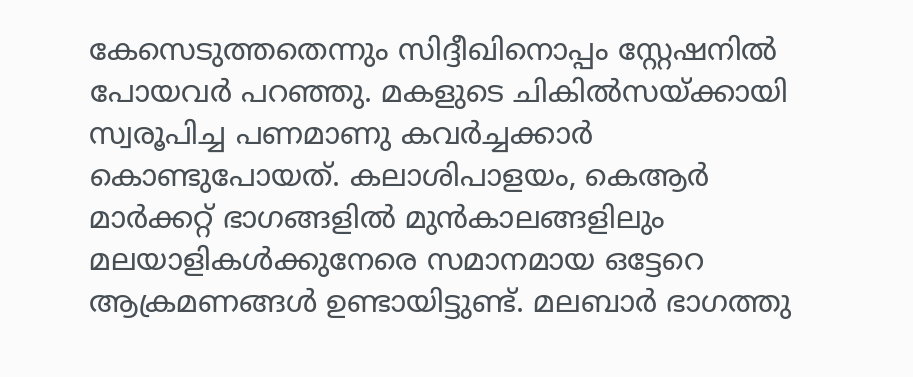കേസെടുത്തതെന്നും സിദ്ദീഖിനൊപ്പം സ്റ്റേഷനിൽ പോയവർ പറഞ്ഞു. മകളുടെ ചികിൽസയ്ക്കായി സ്വരൂപിച്ച പണമാണു കവർച്ചക്കാർ കൊണ്ടുപോയത്. കലാശിപാളയം, കെആർ മാർക്കറ്റ് ഭാഗങ്ങളിൽ മുൻകാലങ്ങളിലും മലയാളികൾക്കുനേരെ സമാനമായ ഒട്ടേറെ ആക്രമണങ്ങൾ ഉണ്ടായിട്ടുണ്ട്. മലബാർ ഭാഗത്തു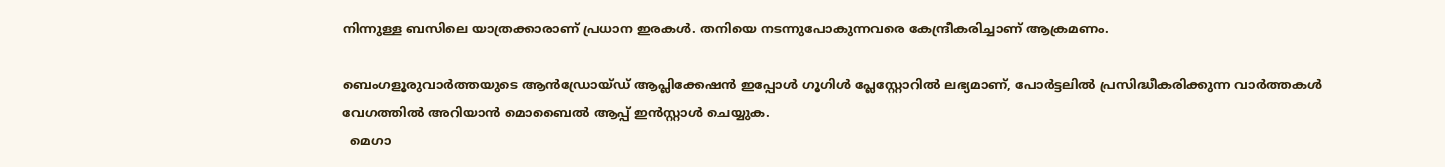നിന്നുള്ള ബസിലെ യാത്രക്കാരാണ് പ്രധാന ഇരകൾ. തനിയെ നടന്നുപോകുന്നവരെ കേന്ദ്രീകരിച്ചാണ് ആക്രമണം.

ബെംഗളൂരുവാർത്തയുടെ ആൻഡ്രോയ്ഡ് ആപ്ലിക്കേഷൻ ഇപ്പോൾ ഗൂഗിൾ പ്ലേസ്റ്റോറിൽ ലഭ്യമാണ്, പോർട്ടലിൽ പ്രസിദ്ധീകരിക്കുന്ന വാർത്തകൾ വേഗത്തിൽ അറിയാൻ മൊബൈൽ ആപ്പ് ഇൻസ്റ്റാൾ ചെയ്യുക.
  മെഗാ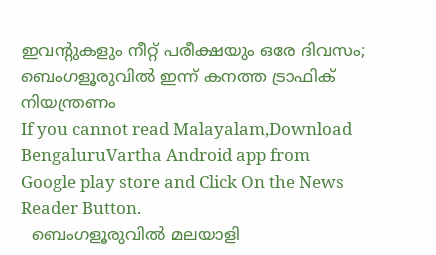ഇവന്റുകളും നീറ്റ് പരീക്ഷയും ഒരേ ദിവസം; ബെംഗളൂരുവിൽ ഇന്ന് കനത്ത ട്രാഫിക് നിയന്ത്രണം
If you cannot read Malayalam,Download BengaluruVartha Android app from Google play store and Click On the News Reader Button.
  ബെംഗളൂരുവിൽ മലയാളി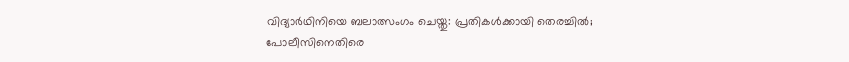വിദ്യാർഥിനിയെ ബലാത്സംഗം ചെയ്തു: പ്രതികൾക്കായി തെരച്ചിൽ; പോലീസിനെതിരെ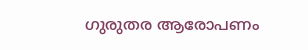ഗുരുതര ആരോപണം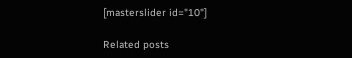[masterslider id="10"]

Related posts